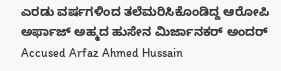ಎರಡು ವರ್ಷಗಳಿಂದ ತಲೆಮರಿಸಿಕೊಂಡಿದ್ದ ಆರೋಪಿ ಅರ್ಫಾಜ್ ಅಹ್ಮದ ಹುಸೇನ ಮಿರ್ಜಾನಕರ್ ಅಂದರ್
Accused Arfaz Ahmed Hussain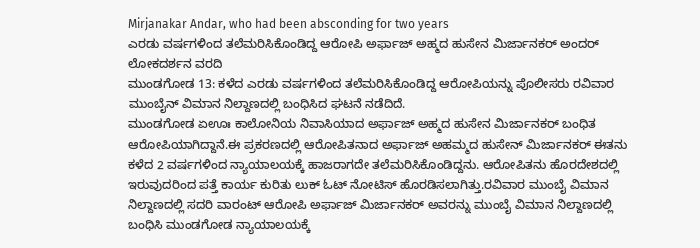Mirjanakar Andar, who had been absconding for two years
ಎರಡು ವರ್ಷಗಳಿಂದ ತಲೆಮರಿಸಿಕೊಂಡಿದ್ದ ಆರೋಪಿ ಅರ್ಫಾಜ್ ಅಹ್ಮದ ಹುಸೇನ ಮಿರ್ಜಾನಕರ್ ಅಂದರ್
ಲೋಕದರ್ಶನ ವರದಿ
ಮುಂಡಗೋಡ 13: ಕಳೆದ ಎರಡು ವರ್ಷಗಳಿಂದ ತಲೆಮರಿಸಿಕೊಂಡಿದ್ದ ಆರೋಪಿಯನ್ನು ಪೊಲೀಸರು ರವಿವಾರ ಮುಂಬೈನ್ ವಿಮಾನ ನಿಲ್ದಾಣದಲ್ಲಿ ಬಂಧಿಸಿದ ಘಟನೆ ನಡೆದಿದೆ.
ಮುಂಡಗೋಡ ಏಊಃ ಕಾಲೋನಿಯ ನಿವಾಸಿಯಾದ ಅರ್ಫಾಜ್ ಅಹ್ಮದ ಹುಸೇನ ಮಿರ್ಜಾನಕರ್ ಬಂಧಿತ ಆರೋಪಿಯಾಗಿದ್ದಾನೆ.ಈ ಪ್ರಕರಣದಲ್ಲಿ ಆರೋಪಿತನಾದ ಅರ್ಫಾಜ್ ಅಹಮ್ಮದ ಹುಸೇನ್ ಮಿರ್ಜಾನಕರ್ ಈತನು ಕಳೆದ 2 ವರ್ಷಗಳಿಂದ ನ್ಯಾಯಾಲಯಕ್ಕೆ ಹಾಜರಾಗದೇ ತಲೆಮರಿಸಿಕೊಂಡಿದ್ದನು. ಆರೋಪಿತನು ಹೊರದೇಶದಲ್ಲಿ ಇರುವುದರಿಂದ ಪತ್ತೆ ಕಾರ್ಯ ಕುರಿತು ಲುಕ್ ಓಟ್ ನೋಟಿಸ್ ಹೊರಡಿಸಲಾಗಿತ್ತು.ರವಿವಾರ ಮುಂಬೈ ವಿಮಾನ ನಿಲ್ದಾಣದಲ್ಲಿ ಸದರಿ ವಾರಂಟ್ ಆರೋಪಿ ಅರ್ಫಾಜ್ ಮಿರ್ಜಾನಕರ್ ಅವರನ್ನು ಮುಂಬೈ ವಿಮಾನ ನಿಲ್ದಾಣದಲ್ಲಿ ಬಂಧಿಸಿ ಮುಂಡಗೋಡ ನ್ಯಾಯಾಲಯಕ್ಕೆ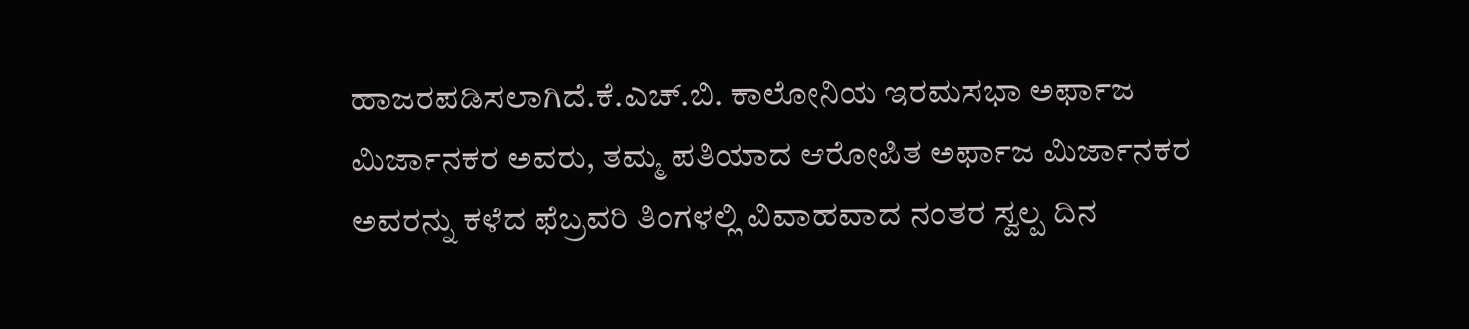ಹಾಜರಪಡಿಸಲಾಗಿದೆ.ಕೆ.ಎಚ್.ಬಿ. ಕಾಲೋನಿಯ ಇರಮಸಭಾ ಅರ್ಫಾಜ ಮಿರ್ಜಾನಕರ ಅವರು, ತಮ್ಮ ಪತಿಯಾದ ಆರೋಪಿತ ಅರ್ಫಾಜ ಮಿರ್ಜಾನಕರ ಅವರನ್ನು ಕಳೆದ ಫೆಬ್ರವರಿ ತಿಂಗಳಲ್ಲಿ ವಿವಾಹವಾದ ನಂತರ ಸ್ವಲ್ಪ ದಿನ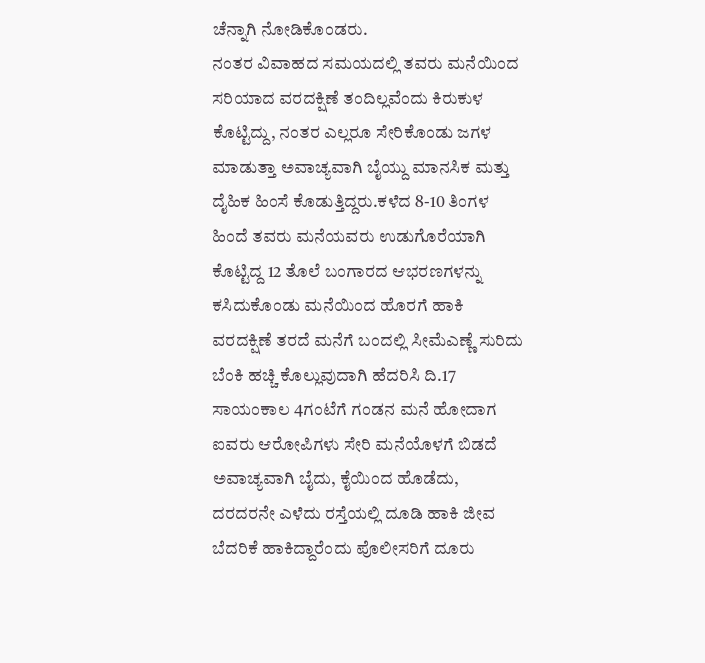ಚೆನ್ನಾಗಿ ನೋಡಿಕೊಂಡರು.
ನಂತರ ವಿವಾಹದ ಸಮಯದಲ್ಲಿ ತವರು ಮನೆಯಿಂದ ಸರಿಯಾದ ವರದಕ್ಷಿಣೆ ತಂದಿಲ್ಲವೆಂದು ಕಿರುಕುಳ ಕೊಟ್ಟಿದ್ದು, ನಂತರ ಎಲ್ಲರೂ ಸೇರಿಕೊಂಡು ಜಗಳ ಮಾಡುತ್ತಾ ಅವಾಚ್ಯವಾಗಿ ಬೈಯ್ದು ಮಾನಸಿಕ ಮತ್ತು ದೈಹಿಕ ಹಿಂಸೆ ಕೊಡುತ್ತಿದ್ದರು.ಕಳೆದ 8-10 ತಿಂಗಳ ಹಿಂದೆ ತವರು ಮನೆಯವರು ಉಡುಗೊರೆಯಾಗಿ ಕೊಟ್ಟಿದ್ದ 12 ತೊಲೆ ಬಂಗಾರದ ಆಭರಣಗಳನ್ನು ಕಸಿದುಕೊಂಡು ಮನೆಯಿಂದ ಹೊರಗೆ ಹಾಕಿ ವರದಕ್ಷಿಣೆ ತರದೆ ಮನೆಗೆ ಬಂದಲ್ಲಿ ಸೀಮೆಎಣ್ಣೆ ಸುರಿದು ಬೆಂಕಿ ಹಚ್ಚಿ ಕೊಲ್ಲುವುದಾಗಿ ಹೆದರಿಸಿ ದಿ.17 ಸಾಯಂಕಾಲ 4ಗಂಟೆಗೆ ಗಂಡನ ಮನೆ ಹೋದಾಗ ಐವರು ಆರೋಪಿಗಳು ಸೇರಿ ಮನೆಯೊಳಗೆ ಬಿಡದೆ ಅವಾಚ್ಯವಾಗಿ ಬೈದು, ಕೈಯಿಂದ ಹೊಡೆದು, ದರದರನೇ ಎಳೆದು ರಸ್ತೆಯಲ್ಲಿ ದೂಡಿ ಹಾಕಿ ಜೀವ ಬೆದರಿಕೆ ಹಾಕಿದ್ದಾರೆಂದು ಪೊಲೀಸರಿಗೆ ದೂರು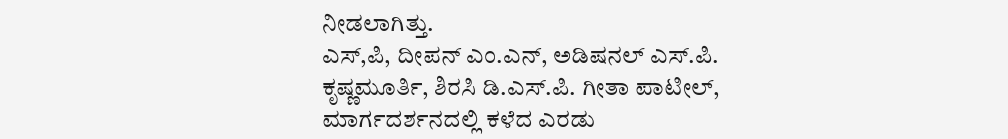ನೀಡಲಾಗಿತ್ತು.
ಎಸ್,ಪಿ, ದೀಪನ್ ಎಂ.ಎನ್, ಅಡಿಷನಲ್ ಎಸ್.ಪಿ. ಕೃಷ್ಣಮೂರ್ತಿ, ಶಿರಸಿ ಡಿ.ಎಸ್.ಪಿ. ಗೀತಾ ಪಾಟೀಲ್, ಮಾರ್ಗದರ್ಶನದಲ್ಲಿ ಕಳೆದ ಎರಡು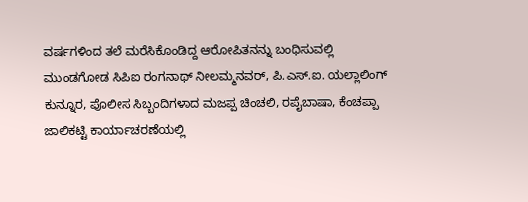ವರ್ಷಗಳಿಂದ ತಲೆ ಮರೆಸಿಕೊಂಡಿದ್ದ ಆರೋಪಿತನನ್ನು ಬಂಧಿಸುವಲ್ಲಿ ಮುಂಡಗೋಡ ಸಿಪಿಐ ರಂಗನಾಥ್ ನೀಲಮ್ಮನವರ್, ಪಿ.ಎಸ್.ಐ. ಯಲ್ಲಾಲಿಂಗ್ ಕುನ್ನೂರ, ಪೊಲೀಸ ಸಿಬ್ಬಂದಿಗಳಾದ ಮಜಪ್ಪ ಚಿಂಚಲಿ, ರಪೈಬಾಷಾ, ಕೆಂಚಪ್ಪಾ ಜಾಲಿಕಟ್ಟಿ ಕಾರ್ಯಾಚರಣೆಯಲ್ಲಿ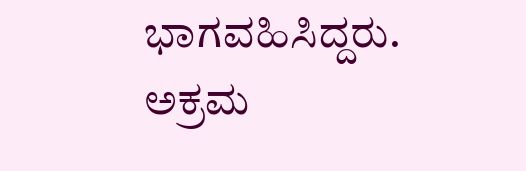ಭಾಗವಹಿಸಿದ್ದರು.
ಅಕ್ರಮ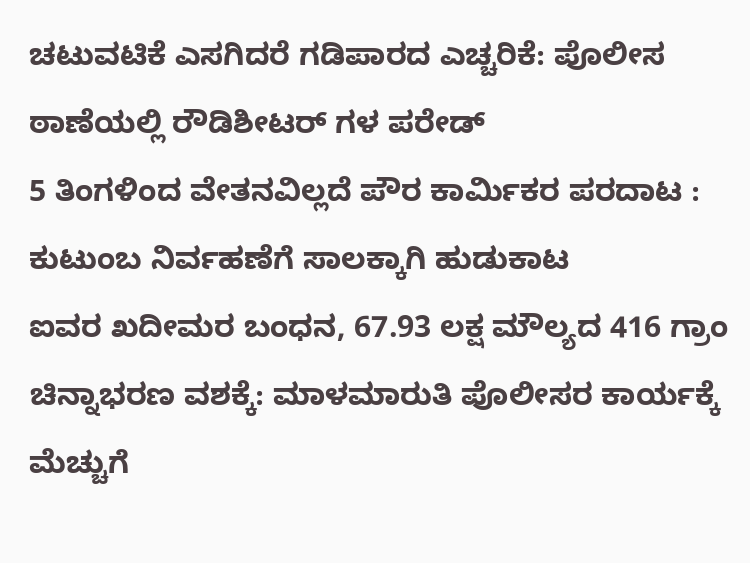ಚಟುವಟಿಕೆ ಎಸಗಿದರೆ ಗಡಿಪಾರದ ಎಚ್ಚರಿಕೆ: ಪೊಲೀಸ ಠಾಣೆಯಲ್ಲಿ ರೌಡಿಶೀಟರ್ ಗಳ ಪರೇಡ್
5 ತಿಂಗಳಿಂದ ವೇತನವಿಲ್ಲದೆ ಪೌರ ಕಾರ್ಮಿಕರ ಪರದಾಟ : ಕುಟುಂಬ ನಿರ್ವಹಣೆಗೆ ಸಾಲಕ್ಕಾಗಿ ಹುಡುಕಾಟ
ಐವರ ಖದೀಮರ ಬಂಧನ, 67.93 ಲಕ್ಷ ಮೌಲ್ಯದ 416 ಗ್ರಾಂ ಚಿನ್ನಾಭರಣ ವಶಕ್ಕೆ: ಮಾಳಮಾರುತಿ ಪೊಲೀಸರ ಕಾರ್ಯಕ್ಕೆ ಮೆಚ್ಚುಗೆ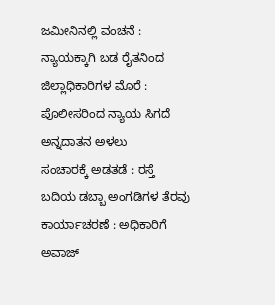ಜಮೀನಿನಲ್ಲಿ ವಂಚನೆ : ನ್ಯಾಯಕ್ಕಾಗಿ ಬಡ ರೈತನಿಂದ ಜಿಲ್ಲಾಧಿಕಾರಿಗಳ ಮೊರೆ : ಪೊಲೀಸರಿಂದ ನ್ಯಾಯ ಸಿಗದೆ ಅನ್ನದಾತನ ಅಳಲು
ಸಂಚಾರಕ್ಕೆ ಅಡತಡೆ : ರಸ್ತೆ ಬದಿಯ ಡಬ್ಬಾ ಅಂಗಡಿಗಳ ತೆರವು ಕಾರ್ಯಾಚರಣೆ : ಅಧಿಕಾರಿಗೆ ಅವಾಜ್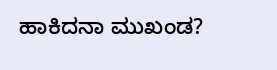ಹಾಕಿದನಾ ಮುಖಂಡ?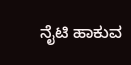ನೈಟಿ ಹಾಕುವ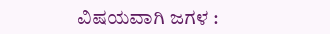ವಿಷಯವಾಗಿ ಜಗಳ :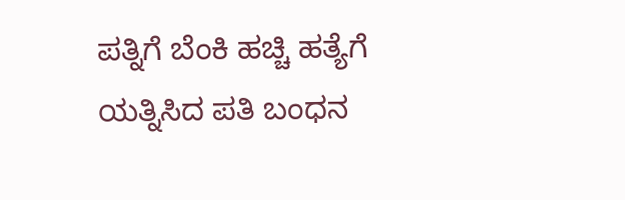ಪತ್ನಿಗೆ ಬೆಂಕಿ ಹಚ್ಚಿ ಹತ್ಯೆಗೆ ಯತ್ನಿಸಿದ ಪತಿ ಬಂಧನ